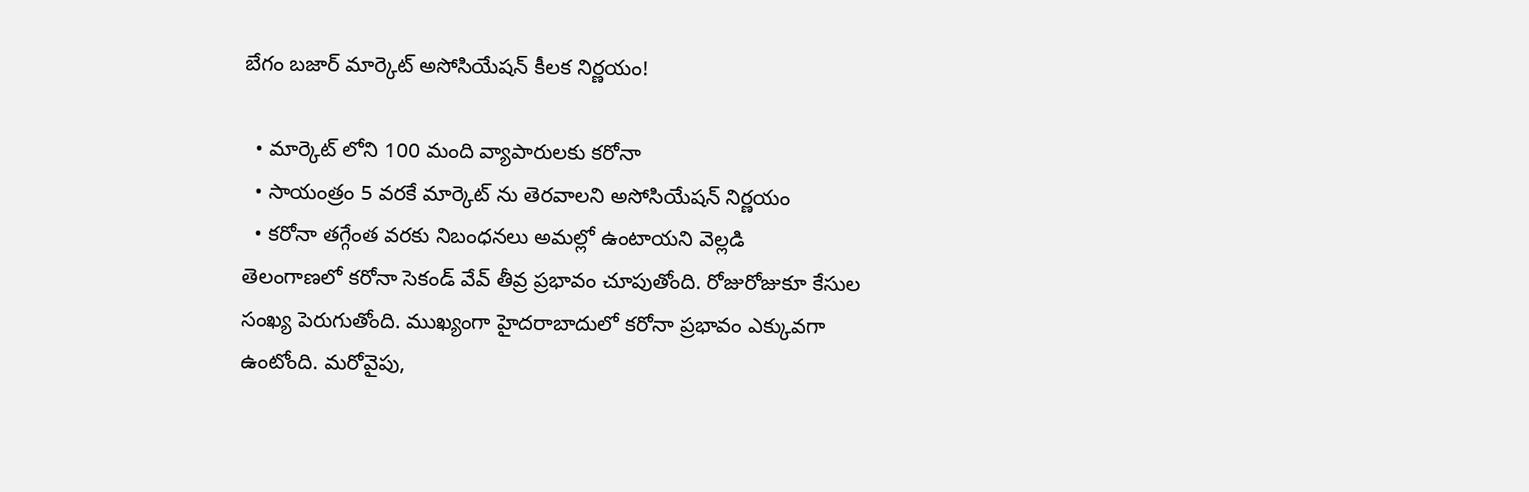బేగం బజార్ మార్కెట్ అసోసియేషన్ కీలక నిర్ణయం!

  • మార్కెట్ లోని 100 మంది వ్యాపారులకు కరోనా
  • సాయంత్రం 5 వరకే మార్కెట్ ను తెరవాలని అసోసియేషన్ నిర్ణయం
  • కరోనా తగ్గేంత వరకు నిబంధనలు అమల్లో ఉంటాయని వెల్లడి
తెలంగాణలో కరోనా సెకండ్ వేవ్ తీవ్ర ప్రభావం చూపుతోంది. రోజురోజుకూ కేసుల సంఖ్య పెరుగుతోంది. ముఖ్యంగా హైదరాబాదులో కరోనా ప్రభావం ఎక్కువగా ఉంటోంది. మరోవైపు,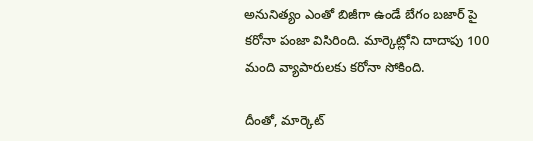అనునిత్యం ఎంతో బిజీగా ఉండే బేగం బజార్ పై కరోనా పంజా విసిరింది. మార్కెట్లోని దాదాపు 100 మంది వ్యాపారులకు కరోనా సోకింది.

దీంతో, మార్కెట్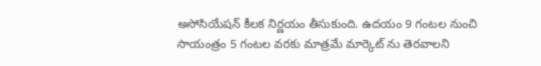అసోసియేషన్ కీలక నిర్ణయం తీసుకుంది. ఉదయం 9 గంటల నుంచి సాయంత్రం 5 గంటల వరకు మాత్రమే మార్కెట్ ను తెరవాలని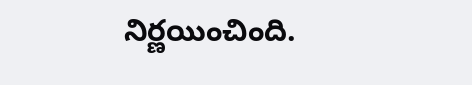నిర్ణయించింది.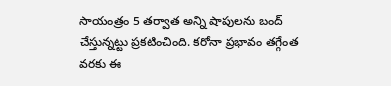సాయంత్రం 5 తర్వాత అన్ని షాపులను బంద్ చేస్తున్నట్టు ప్రకటించింది. కరోనా ప్రభావం తగ్గేంత వరకు ఈ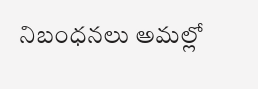నిబంధనలు అమల్లో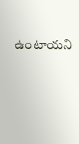ఉంటాయని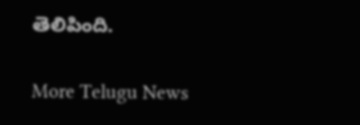తెలిపింది.


More Telugu News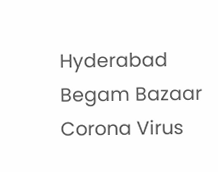Hyderabad Begam Bazaar Corona Virus